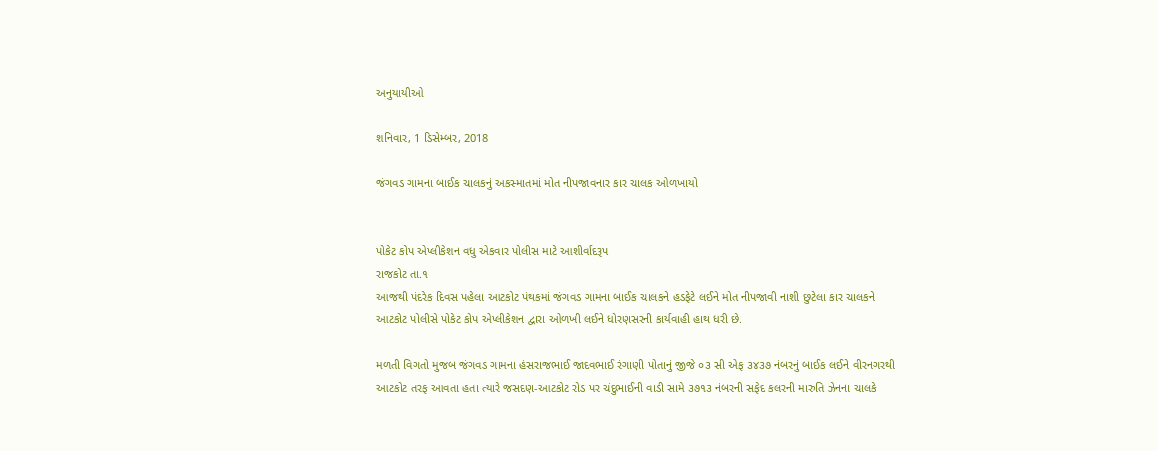અનુયાયીઓ

શનિવાર, 1 ડિસેમ્બર, 2018

જંગવડ ગામના બાઈક ચાલકનું અકસ્માતમાં મોત નીપજાવનાર કાર ચાલક ઓળખાયો


પોકેટ કોપ એપ્લીકેશન વધુ એકવાર પોલીસ માટે આશીર્વાદરૂપ
રાજકોટ તા.૧
આજથી પંદરેક દિવસ પહેલા આટકોટ પંથકમાં જંગવડ ગામના બાઈક ચાલકને હડફેટે લઈને મોત નીપજાવી નાશી છુટેલા કાર ચાલકને આટકોટ પોલીસે પોકેટ કોપ એપ્લીકેશન દ્વારા ઓળખી લઈને ધોરણસરની કાર્યવાહી હાથ ધરી છે.

મળતી વિગતો મુજબ જંગવડ ગામના હંસરાજભાઈ જાદવભાઈ રંગાણી પોતાનું જીજે ૦૩ સી એફ ૩૪૩૭ નંબરનું બાઈક લઈને વીરનગરથી આટકોટ તરફ આવતા હતા ત્યારે જસદણ-આટકોટ રોડ પર ચંદુભાઈની વાડી સામે ૩૭૧૩ નંબરની સફેદ કલરની મારુતિ ઝેનના ચાલકે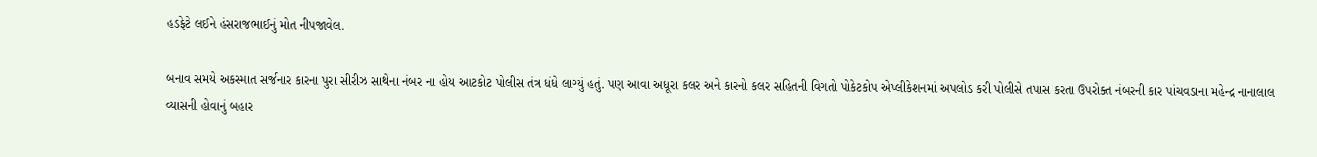હડફેટે લઈને હંસરાજભાઈનું મોત નીપજાવેલ.

બનાવ સમયે અકસ્માત સર્જનાર કારના પુરા સીરીઝ સાથેના નંબર ના હોય આટકોટ પોલીસ તંત્ર ધંધે લાગ્યું હતું. પણ આવા અધૂરા કલર અને કારનો કલર સહિતની વિગતો પોકેટકોપ એપ્લીકેશનમાં અપલોડ કરી પોલીસે તપાસ કરતા ઉપરોક્ત નંબરની કાર પાંચવડાના મહેન્દ્ર નાનાલાલ વ્યાસની હોવાનું બહાર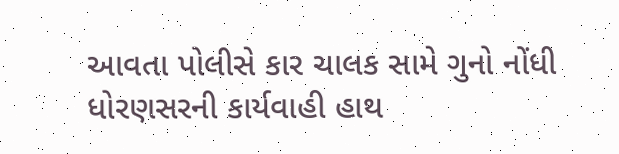આવતા પોલીસે કાર ચાલક સામે ગુનો નોંધી ધોરણસરની કાર્યવાહી હાથ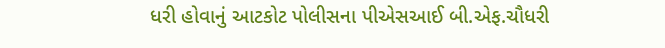ધરી હોવાનું આટકોટ પોલીસના પીએસઆઈ બી.એફ.ચૌધરી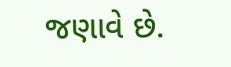જણાવે છે.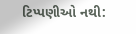ટિપ્પણીઓ નથી: